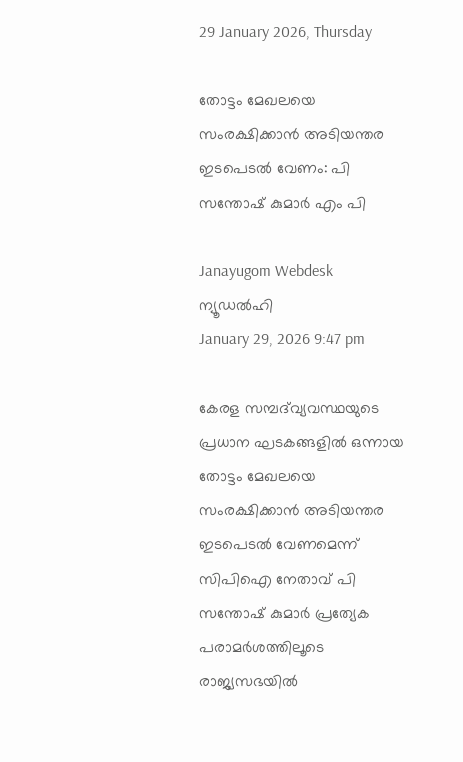29 January 2026, Thursday

തോട്ടം മേഖലയെ സംരക്ഷിക്കാൻ അടിയന്തര ഇടപെടൽ വേണം: പി സന്തോഷ് കുമാർ എം പി

Janayugom Webdesk
ന്യൂഡല്‍ഹി
January 29, 2026 9:47 pm

കേരള സമ്പദ്‌വ്യവസ്ഥയുടെ പ്രധാന ഘടകങ്ങളിൽ ഒന്നായ തോട്ടം മേഖലയെ സംരക്ഷിക്കാൻ അടിയന്തര ഇടപെടൽ വേണമെന്ന് സിപിഐ നേതാവ് പി സന്തോഷ് കുമാർ പ്രത്യേക പരാമർശത്തിലൂടെ രാജ്യസഭയിൽ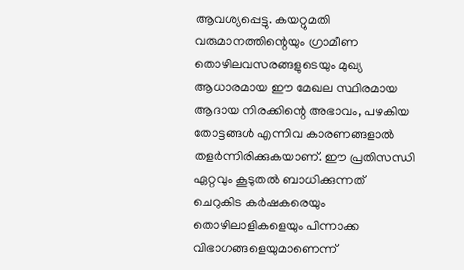ആവശ്യപ്പെട്ടു. കയറ്റുമതി വരുമാനത്തിന്റെയും ഗ്രാമീണ തൊഴിലവസരങ്ങളുടെയും മുഖ്യ ആധാരമായ ഈ മേഖല സ്ഥിരമായ ആദായ നിരക്കിന്റെ അഭാവം, പഴകിയ തോട്ടങ്ങൾ എന്നിവ കാരണങ്ങളാൽ തളർന്നിരിക്കുകയാണ്. ഈ പ്രതിസന്ധി ഏറ്റവും കൂടുതൽ ബാധിക്കുന്നത് ചെറുകിട കർഷകരെയും തൊഴിലാളികളെയും പിന്നാക്ക വിഭാഗങ്ങളെയുമാണെന്ന്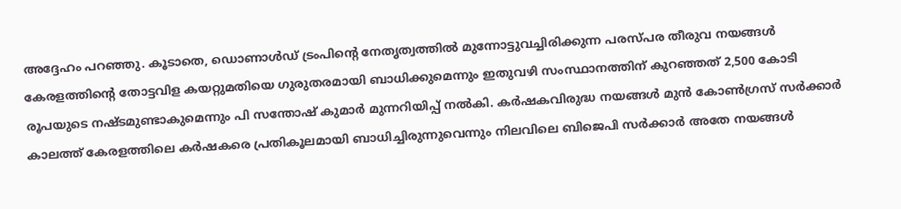അദ്ദേഹം പറഞ്ഞു. കൂടാതെ, ഡൊണാൾഡ് ട്രംപിന്റെ നേതൃത്വത്തിൽ മുന്നോട്ടുവച്ചിരിക്കുന്ന പരസ്പര തീരുവ നയങ്ങൾ കേരളത്തിന്റെ തോട്ടവിള കയറ്റുമതിയെ ഗുരുതരമായി ബാധിക്കുമെന്നും ഇതുവഴി സംസ്ഥാനത്തിന് കുറഞ്ഞത് 2,500 കോടി രൂപയുടെ നഷ്ടമുണ്ടാകുമെന്നും പി സന്തോഷ് കുമാർ മുന്നറിയിപ്പ് നൽകി. കർഷകവിരുദ്ധ നയങ്ങൾ മുൻ കോൺഗ്രസ് സർക്കാർ കാലത്ത് കേരളത്തിലെ കർഷകരെ പ്രതികൂലമായി ബാധിച്ചിരുന്നുവെന്നും നിലവിലെ ബിജെപി സർക്കാർ അതേ നയങ്ങൾ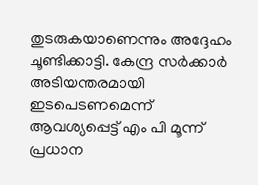തുടരുകയാണെന്നും അദ്ദേഹം ചൂണ്ടിക്കാട്ടി. കേന്ദ്ര സർക്കാർ അടിയന്തരമായി ഇടപെടണമെന്ന് ആവശ്യപ്പെട്ട് എം പി മൂന്ന് പ്രധാന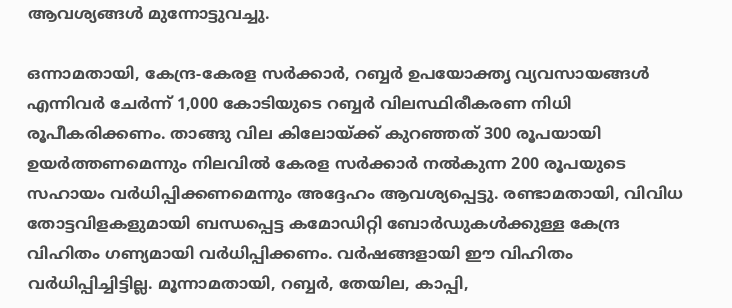ആവശ്യങ്ങൾ മുന്നോട്ടുവച്ചു.

ഒന്നാമതായി, കേന്ദ്ര‑കേരള സർക്കാർ, റബ്ബർ ഉപയോക്തൃ വ്യവസായങ്ങൾ എന്നിവര്‍ ചേർന്ന് 1,000 കോടിയുടെ റബ്ബർ വിലസ്ഥിരീകരണ നിധി രൂപീകരിക്കണം. താങ്ങു വില കിലോയ്ക്ക് കുറഞ്ഞത് 300 രൂപയായി ഉയർത്തണമെന്നും നിലവിൽ കേരള സർക്കാർ നൽകുന്ന 200 രൂപയുടെ സഹായം വർധിപ്പിക്കണമെന്നും അദ്ദേഹം ആവശ്യപ്പെട്ടു. രണ്ടാമതായി, വിവിധ തോട്ടവിളകളുമായി ബന്ധപ്പെട്ട കമോഡിറ്റി ബോർഡുകൾക്കുള്ള കേന്ദ്ര വിഹിതം ഗണ്യമായി വർധിപ്പിക്കണം. വർഷങ്ങളായി ഈ വിഹിതം വർധിപ്പിച്ചിട്ടില്ല. മൂന്നാമതായി, റബ്ബർ, തേയില, കാപ്പി,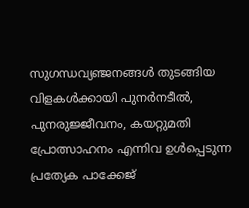സുഗന്ധവ്യഞ്ജനങ്ങൾ തുടങ്ങിയ വിളകൾക്കായി പുനർനടീൽ, പുനരുജ്ജീവനം, കയറ്റുമതി പ്രോത്സാഹനം എന്നിവ ഉൾപ്പെടുന്ന പ്രത്യേക പാക്കേജ്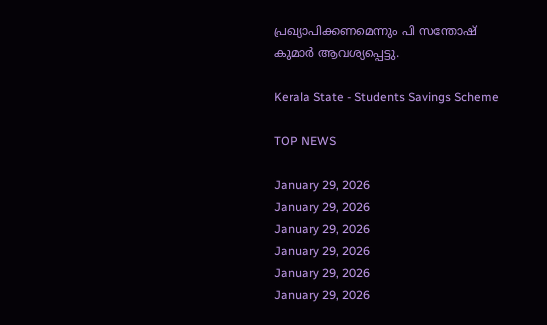പ്രഖ്യാപിക്കണമെന്നും പി സന്തോഷ് കുമാർ ആവശ്യപ്പെട്ടു.

Kerala State - Students Savings Scheme

TOP NEWS

January 29, 2026
January 29, 2026
January 29, 2026
January 29, 2026
January 29, 2026
January 29, 2026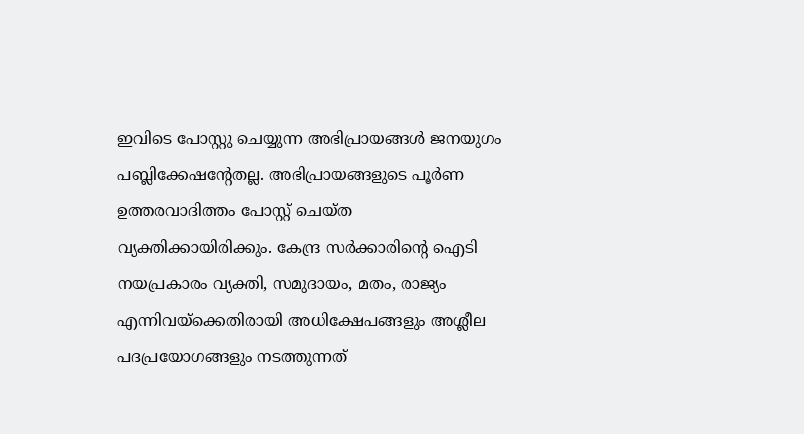ഇവിടെ പോസ്റ്റു ചെയ്യുന്ന അഭിപ്രായങ്ങള്‍ ജനയുഗം പബ്ലിക്കേഷന്റേതല്ല. അഭിപ്രായങ്ങളുടെ പൂര്‍ണ ഉത്തരവാദിത്തം പോസ്റ്റ് ചെയ്ത വ്യക്തിക്കായിരിക്കും. കേന്ദ്ര സര്‍ക്കാരിന്റെ ഐടി നയപ്രകാരം വ്യക്തി, സമുദായം, മതം, രാജ്യം എന്നിവയ്‌ക്കെതിരായി അധിക്ഷേപങ്ങളും അശ്ലീല പദപ്രയോഗങ്ങളും നടത്തുന്നത്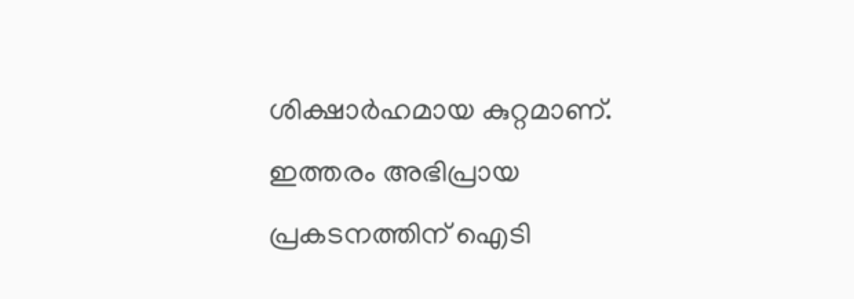ശിക്ഷാര്‍ഹമായ കുറ്റമാണ്. ഇത്തരം അഭിപ്രായ പ്രകടനത്തിന് ഐടി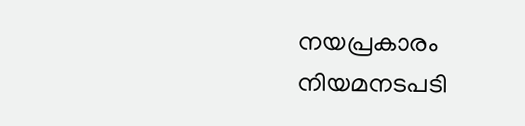നയപ്രകാരം നിയമനടപടി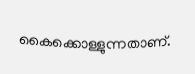കൈക്കൊള്ളുന്നതാണ്.